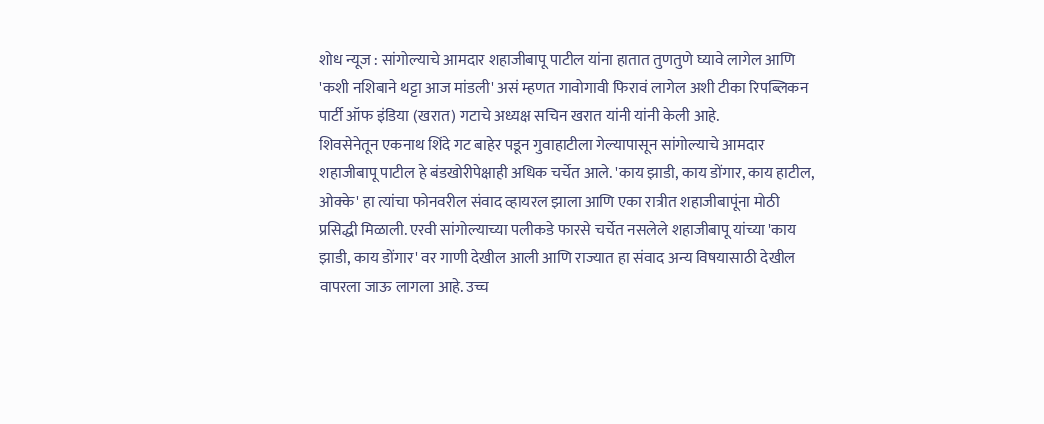शोध न्यूज : सांगोल्याचे आमदार शहाजीबापू पाटील यांना हातात तुणतुणे घ्यावे लागेल आणि 'कशी नशिबाने थट्टा आज मांडली' असं म्हणत गावोगावी फिरावं लागेल अशी टीका रिपब्लिकन पार्टी ऑफ इंडिया (खरात) गटाचे अध्यक्ष सचिन खरात यांनी यांनी केली आहे.
शिवसेनेतून एकनाथ शिंदे गट बाहेर पडून गुवाहाटीला गेल्यापासून सांगोल्याचे आमदार शहाजीबापू पाटील हे बंडखोरीपेक्षाही अधिक चर्चेत आले. 'काय झाडी, काय डोंगार, काय हाटील, ओक्के' हा त्यांचा फोनवरील संवाद व्हायरल झाला आणि एका रात्रीत शहाजीबापूंना मोठी प्रसिद्धी मिळाली. एरवी सांगोल्याच्या पलीकडे फारसे चर्चेत नसलेले शहाजीबापू यांच्या 'काय झाडी, काय डोंगार' वर गाणी देखील आली आणि राज्यात हा संवाद अन्य विषयासाठी देखील वापरला जाऊ लागला आहे. उच्च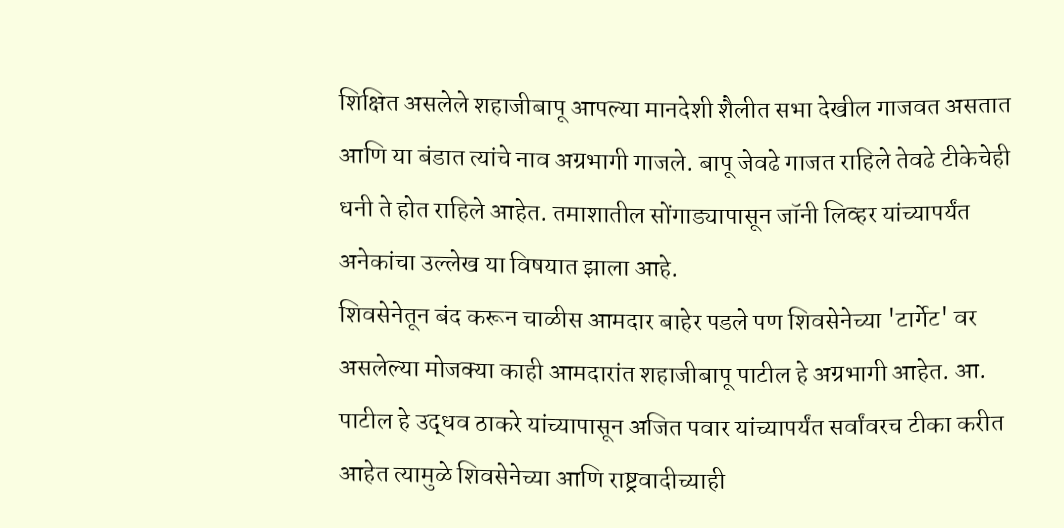शिक्षित असलेले शहाजीबापू आपल्या मानदेशी शैलीत सभा देखील गाजवत असतात आणि या बंडात त्यांचे नाव अग्रभागी गाजले. बापू जेवढे गाजत राहिले तेवढे टीकेचेही धनी ते होत राहिले आहेत. तमाशातील सोंगाड्यापासून जॉनी लिव्हर यांच्यापर्यंत अनेकांचा उल्लेख या विषयात झाला आहे.
शिवसेनेतून बंद करून चाळीस आमदार बाहेर पडले पण शिवसेनेच्या 'टार्गेट' वर असलेल्या मोजक्या काही आमदारांत शहाजीबापू पाटील हे अग्रभागी आहेत. आ. पाटील हे उद्धव ठाकरे यांच्यापासून अजित पवार यांच्यापर्यंत सर्वांवरच टीका करीत आहेत त्यामुळे शिवसेनेच्या आणि राष्ट्रवादीच्याही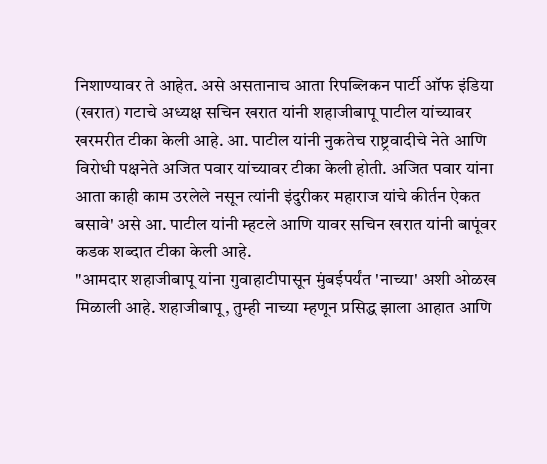निशाण्यावर ते आहेत. असे असतानाच आता रिपब्लिकन पार्टी ऑफ इंडिया (खरात) गटाचे अध्यक्ष सचिन खरात यांनी शहाजीबापू पाटील यांच्यावर खरमरीत टीका केली आहे. आ. पाटील यांनी नुकतेच राष्ट्रवादीचे नेते आणि विरोधी पक्षनेते अजित पवार यांच्यावर टीका केली होती. अजित पवार यांना आता काही काम उरलेले नसून त्यांनी इंदुरीकर महाराज यांचे कीर्तन ऐकत बसावे' असे आ. पाटील यांनी म्हटले आणि यावर सचिन खरात यांनी बापूंवर कडक शब्दात टीका केली आहे.
"आमदार शहाजीबापू यांना गुवाहाटीपासून मुंबईपर्यंत 'नाच्या' अशी ओळख मिळाली आहे. शहाजीबापू, तुम्ही नाच्या म्हणून प्रसिद्ध झाला आहात आणि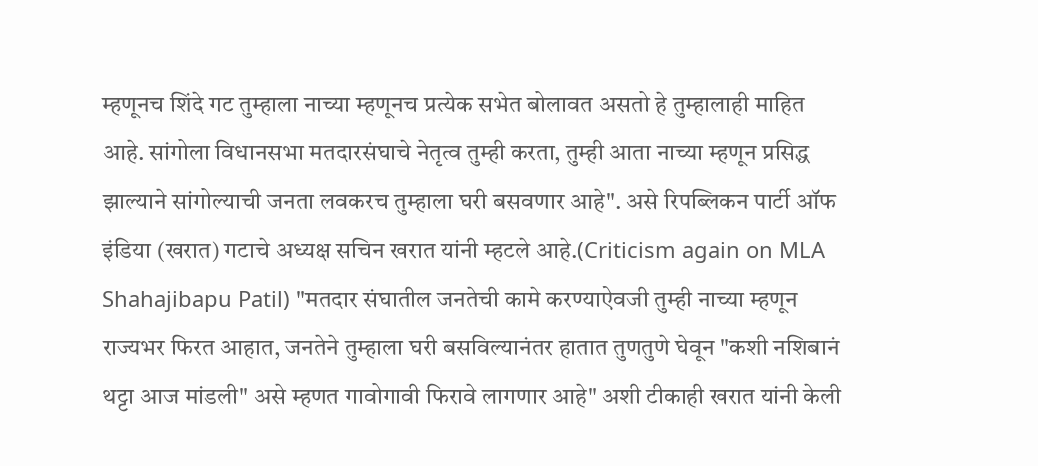म्हणूनच शिंदे गट तुम्हाला नाच्या म्हणूनच प्रत्येक सभेत बोलावत असतो हे तुम्हालाही माहित आहे. सांगोला विधानसभा मतदारसंघाचे नेतृत्व तुम्ही करता, तुम्ही आता नाच्या म्हणून प्रसिद्ध झाल्याने सांगोल्याची जनता लवकरच तुम्हाला घरी बसवणार आहे". असे रिपब्लिकन पार्टी ऑफ इंडिया (खरात) गटाचे अध्यक्ष सचिन खरात यांनी म्हटले आहे.(Criticism again on MLA Shahajibapu Patil) "मतदार संघातील जनतेची कामे करण्याऐवजी तुम्ही नाच्या म्हणून राज्यभर फिरत आहात, जनतेने तुम्हाला घरी बसविल्यानंतर हातात तुणतुणे घेवून "कशी नशिबानं थट्टा आज मांडली" असे म्हणत गावोगावी फिरावे लागणार आहे" अशी टीकाही खरात यांनी केली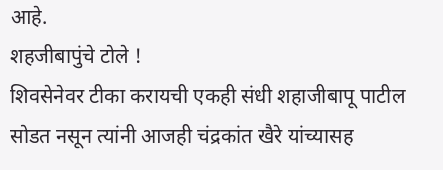आहे.
शहजीबापुंचे टोले !
शिवसेनेवर टीका करायची एकही संधी शहाजीबापू पाटील सोडत नसून त्यांनी आजही चंद्रकांत खैरे यांच्यासह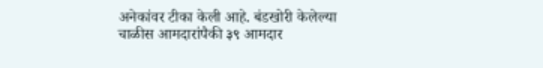अनेकांवर टीका केली आहे. बंडखोरी केलेल्या चाळीस आमदारांपैकी ३९ आमदार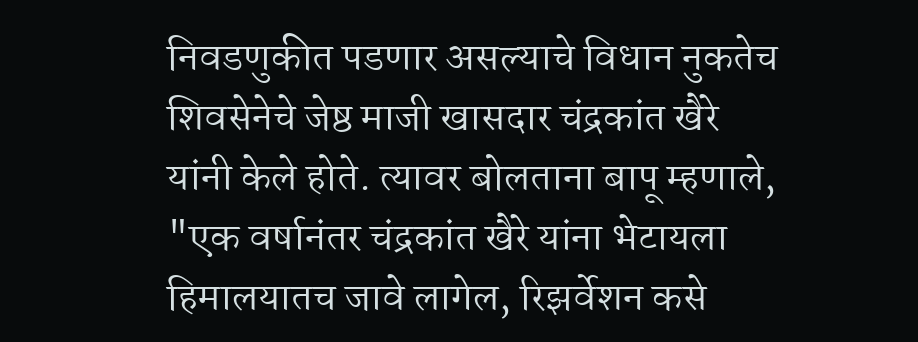निवडणुकीत पडणार असल्याचे विधान नुकतेच शिवसेनेचे जेष्ठ माजी खासदार चंद्रकांत खैरे यांनी केले होते. त्यावर बोलताना बापू म्हणाले, "एक वर्षानंतर चंद्रकांत खैरे यांना भेटायला हिमालयातच जावे लागेल, रिझर्वेशन कसे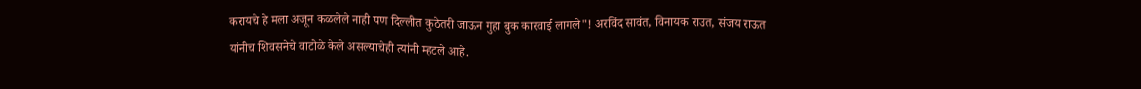करायचे हे मला अजून कळलेले नाही पण दिल्लीत कुठेतरी जाऊन गुहा बुक कारवाई लागले"! अरविंद सावंत, विनायक राउत, संजय राऊत यांनीच शिवसनेचे वाटोळे केले असल्याचेही त्यांनी म्हटले आहे.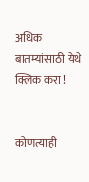अधिक बातम्यांसाठी येथे क्लिक करा !


कोणत्याही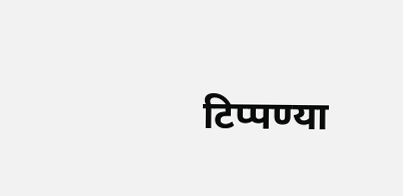टिप्पण्या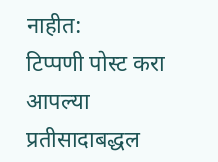नाहीत:
टिप्पणी पोस्ट करा
आपल्या प्रतीसादाबद्धल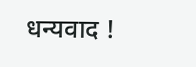धन्यवाद !